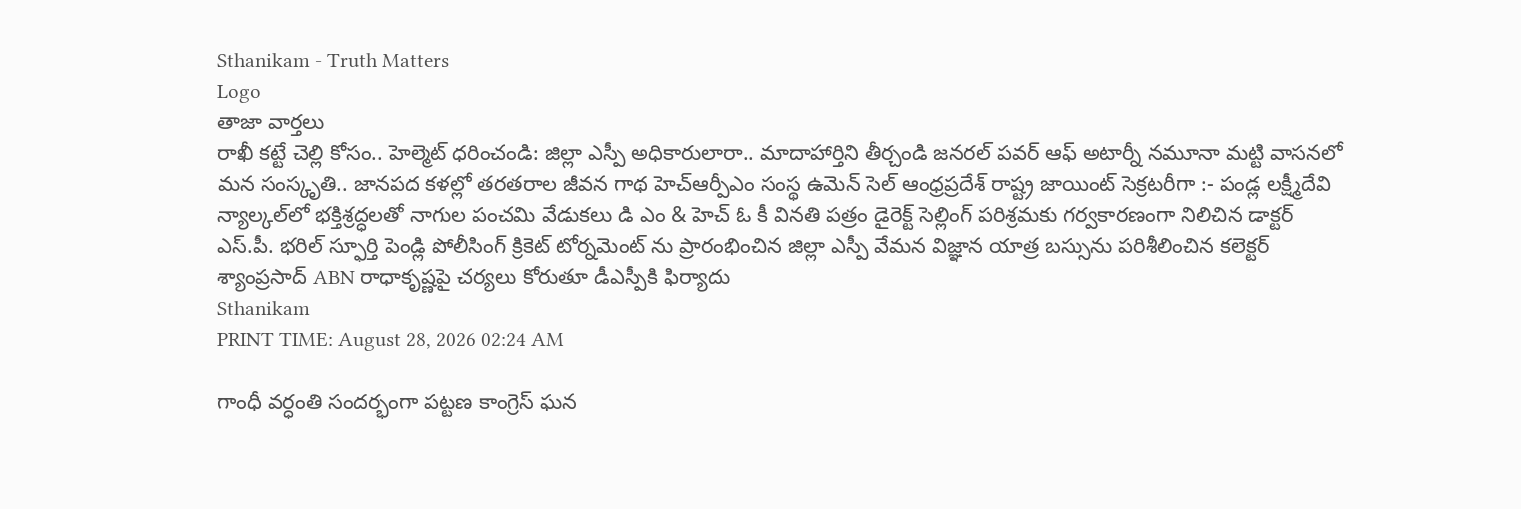Sthanikam - Truth Matters
Logo
తాజా వార్తలు
రాఖీ కట్టే చెల్లి కోసం.. హెల్మెట్‌ ధరించండి: జిల్లా ఎస్పీ అధికారులారా.. మాదాహార్తిని తీర్చండి జనరల్ పవర్ ఆఫ్ అటార్నీ నమూనా మట్టి వాసనలో మన సంస్కృతి.. జానపద కళల్లో తరతరాల జీవన గాథ హెచ్ఆర్పీఎం సంస్థ ఉమెన్ సెల్ ఆంధ్రప్రదేశ్ రాష్ట్ర జాయింట్ సెక్రటరీగా :- పండ్ల లక్ష్మీదేవి న్యాల్కల్‌లో భక్తిశ్రద్ధలతో నాగుల పంచమి వేడుకలు డి ఎం & హెచ్ ఓ కీ వినతి పత్రం డైరెక్ట్ సెల్లింగ్ పరిశ్రమకు గర్వకారణంగా నిలిచిన డాక్టర్ ఎస్.పీ. భరిల్ స్ఫూర్తి పెండ్లి పోలీసింగ్ క్రికెట్ టోర్నమెంట్ ను ప్రారంభించిన జిల్లా ఎస్పీ వేమన విజ్ఞాన యాత్ర బస్సును పరిశీలించిన కలెక్టర్ శ్యాంప్రసాద్ ABN రాధాకృష్ణపై చర్యలు కోరుతూ డీఎస్పీకి ఫిర్యాదు
Sthanikam
PRINT TIME: August 28, 2026 02:24 AM

గాంధీ వర్ధంతి సందర్భంగా పట్టణ కాంగ్రెస్ ఘన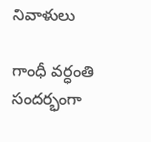నివాళులు

గాంధీ వర్ధంతి సందర్భంగా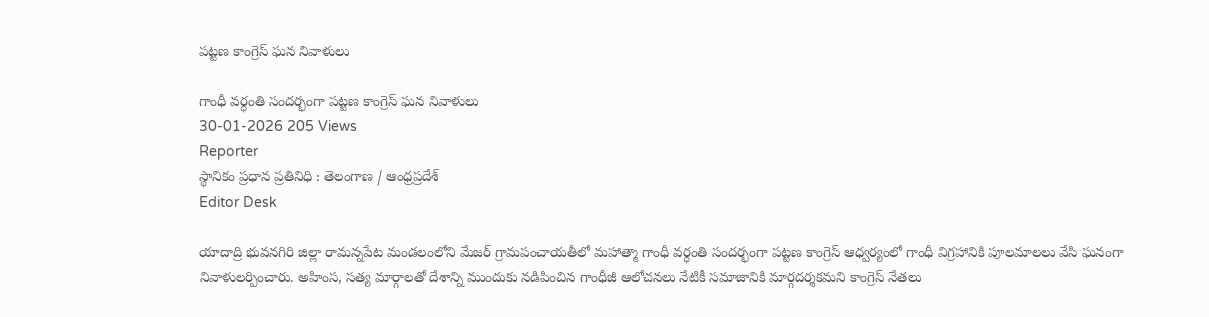పట్టణ కాంగ్రెస్ ఘన నివాళులు

గాంధీ వర్ధంతి సందర్భంగా పట్టణ కాంగ్రెస్ ఘన నివాళులు
30-01-2026 205 Views
Reporter
స్థానికం ప్రధాన ప్రతినిధి : తెలంగాణ / ఆంధ్రప్రదేశ్
Editor Desk

యాదాద్రి భువనగిరి జిల్లా రామన్నపేట మండలంలోని మేజర్ గ్రామపంచాయతీలో మహాత్మా గాంధీ వర్ధంతి సందర్భంగా పట్టణ కాంగ్రెస్ ఆధ్వర్యంలో గాంధీ విగ్రహానికి పూలమాలలు వేసి ఘనంగా నివాళులర్పించారు. అహింస, సత్య మార్గాలతో దేశాన్ని ముందుకు నడిపించిన గాంధీజీ ఆలోచనలు నేటికీ సమాజానికి మార్గదర్శకమని కాంగ్రెస్ నేతలు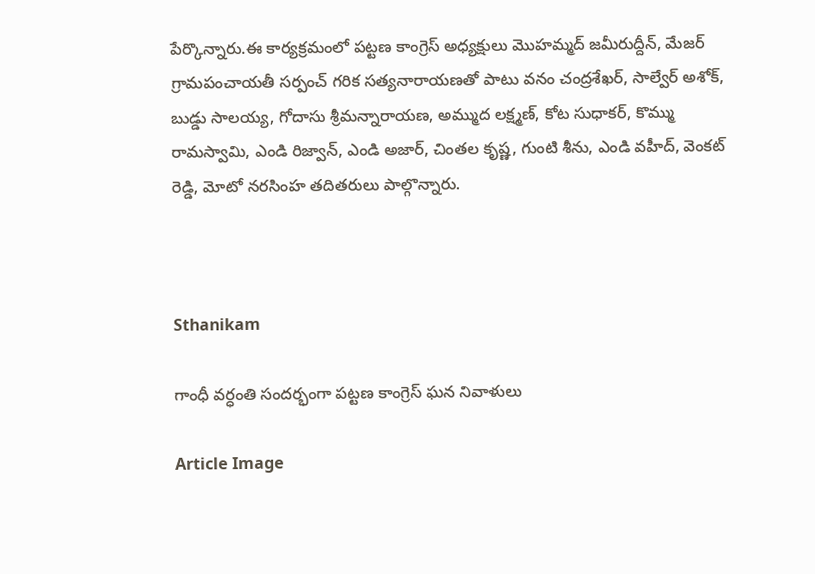పేర్కొన్నారు.ఈ కార్యక్రమంలో పట్టణ కాంగ్రెస్ అధ్యక్షులు మొహమ్మద్ జమీరుద్దీన్, మేజర్ గ్రామపంచాయతీ సర్పంచ్ గరిక సత్యనారాయణతో పాటు వనం చంద్రశేఖర్, సాల్వేర్ అశోక్, బుడ్డు సాలయ్య, గోదాసు శ్రీమన్నారాయణ, అమ్ముద లక్ష్మణ్, కోట సుధాకర్, కొమ్ము రామస్వామి, ఎండి రిజ్వాన్, ఎండి అజార్, చింతల కృష్ణ, గుంటి శీను, ఎండి వహీద్, వెంకట్ రెడ్డి, మోటో నరసింహ తదితరులు పాల్గొన్నారు.



Sthanikam

గాంధీ వర్ధంతి సందర్భంగా పట్టణ కాంగ్రెస్ ఘన నివాళులు

Article Image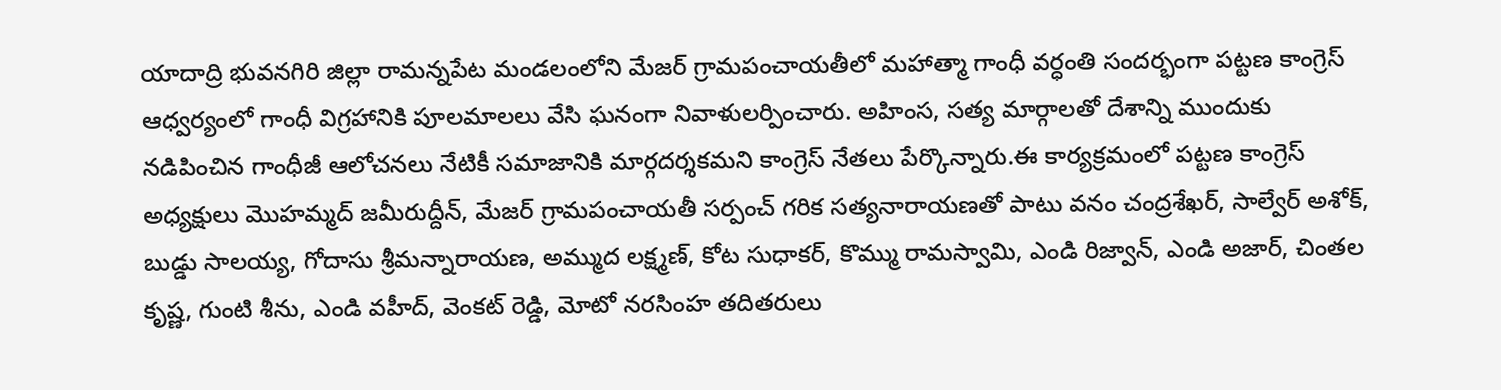యాదాద్రి భువనగిరి జిల్లా రామన్నపేట మండలంలోని మేజర్ గ్రామపంచాయతీలో మహాత్మా గాంధీ వర్ధంతి సందర్భంగా పట్టణ కాంగ్రెస్ ఆధ్వర్యంలో గాంధీ విగ్రహానికి పూలమాలలు వేసి ఘనంగా నివాళులర్పించారు. అహింస, సత్య మార్గాలతో దేశాన్ని ముందుకు నడిపించిన గాంధీజీ ఆలోచనలు నేటికీ సమాజానికి మార్గదర్శకమని కాంగ్రెస్ నేతలు పేర్కొన్నారు.ఈ కార్యక్రమంలో పట్టణ కాంగ్రెస్ అధ్యక్షులు మొహమ్మద్ జమీరుద్దీన్, మేజర్ గ్రామపంచాయతీ సర్పంచ్ గరిక సత్యనారాయణతో పాటు వనం చంద్రశేఖర్, సాల్వేర్ అశోక్, బుడ్డు సాలయ్య, గోదాసు శ్రీమన్నారాయణ, అమ్ముద లక్ష్మణ్, కోట సుధాకర్, కొమ్ము రామస్వామి, ఎండి రిజ్వాన్, ఎండి అజార్, చింతల కృష్ణ, గుంటి శీను, ఎండి వహీద్, వెంకట్ రెడ్డి, మోటో నరసింహ తదితరులు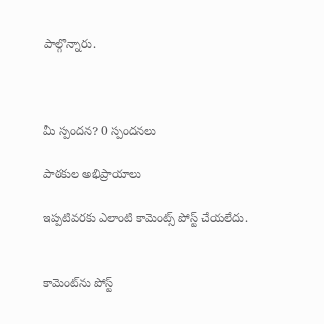పాల్గొన్నారు.



మీ స్పందన? 0 స్పందనలు

పాఠకుల అభిప్రాయాలు

ఇప్పటివరకు ఎలాంటి కామెంట్స్ పోస్ట్ చేయలేదు.


కామెంట్‌ను పోస్ట్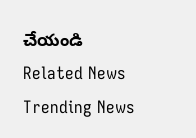చేయండి
Related News
Trending News